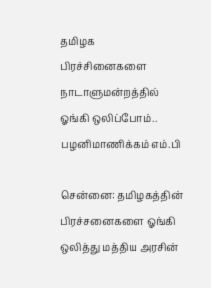தமிழக பிரச்சினைகளை நாடாளுமன்றத்தில் ஓங்கி ஒலிப்போம்.. பழனிமாணிக்கம் எம்.பி

சென்னை: தமிழகத்தின் பிரச்சனைகளை ஓங்கி ஒலித்து மத்திய அரசின்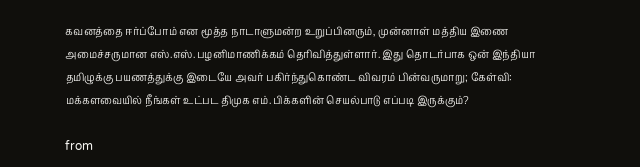கவனத்தை ஈர்ப்போம் என மூத்த நாடாளுமன்ற உறுப்பினரும், முன்னாள் மத்திய இணை அமைச்சருமான எஸ்.எஸ்.பழனிமாணிக்கம் தெரிவித்துள்ளார். இது தொடர்பாக ஒன் இந்தியா தமிழுக்கு பயணத்துக்கு இடையே அவர் பகிர்ந்துகொண்ட விவரம் பின்வருமாறு; கேள்வி: மக்களவையில் நீங்கள் உட்பட திமுக எம்.பிக்களின் செயல்பாடு எப்படி இருக்கும்?

from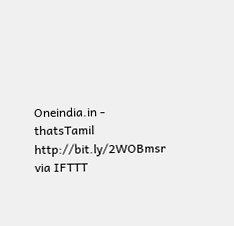Oneindia.in - thatsTamil http://bit.ly/2WOBmsr
via IFTTT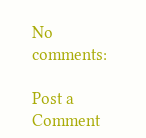No comments:

Post a Comment